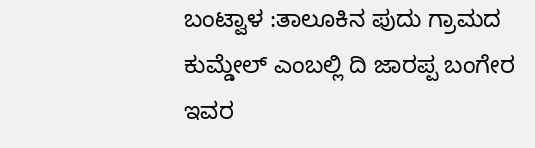ಬಂಟ್ವಾಳ :ತಾಲೂಕಿನ ಪುದು ಗ್ರಾಮದ ಕುಮ್ಡೇಲ್ ಎಂಬಲ್ಲಿ ದಿ ಜಾರಪ್ಪ ಬಂಗೇರ ಇವರ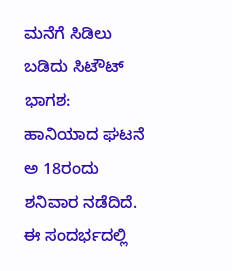ಮನೆಗೆ ಸಿಡಿಲು ಬಡಿದು ಸಿಟೌಟ್ ಭಾಗಶ: ಹಾನಿಯಾದ ಘಟನೆ ಅ 18ರಂದು ಶನಿವಾರ ನಡೆದಿದೆ.
ಈ ಸಂದರ್ಭದಲ್ಲಿ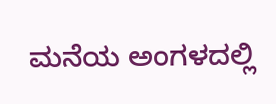ಮನೆಯ ಅಂಗಳದಲ್ಲಿ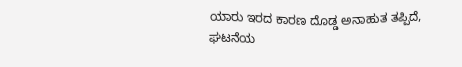ಯಾರು ಇರದ ಕಾರಣ ದೊಡ್ಡ ಅನಾಹುತ ತಪ್ಪಿದೆ,
ಘಟನೆಯ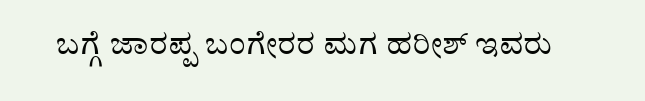ಬಗ್ಗೆ ಜಾರಪ್ಪ ಬಂಗೇರರ ಮಗ ಹರೀಶ್ ಇವರು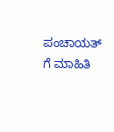ಪಂಚಾಯತ್ ಗೆ ಮಾಹಿತಿ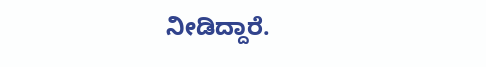ನೀಡಿದ್ದಾರೆ.